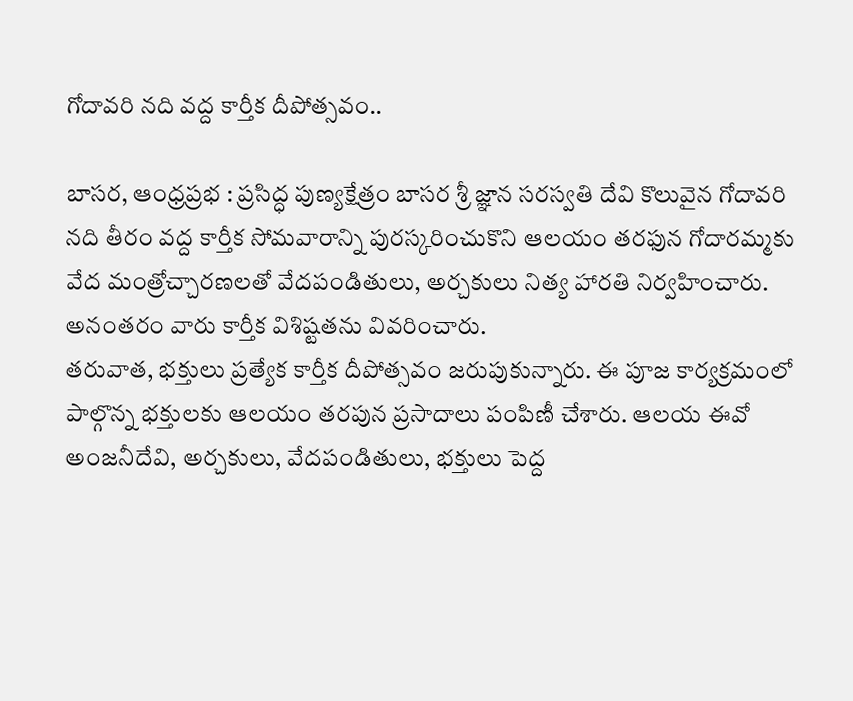గోదావరి నది వద్ద కార్తీక దీపోత్సవం..

బాసర, ఆంధ్రప్రభ : ప్రసిద్ధ పుణ్యక్షేత్రం బాసర శ్రీ జ్ఞాన సరస్వతి దేవి కొలువైన గోదావరి నది తీరం వద్ద కార్తీక సోమవారాన్ని పురస్కరించుకొని ఆలయం తరఫున గోదారమ్మకు వేద మంత్రోచ్చారణలతో వేదపండితులు, అర్చకులు నిత్య హారతి నిర్వహించారు. అనంతరం వారు కార్తీక విశిష్టతను వివరించారు.
తరువాత, భక్తులు ప్రత్యేక కార్తీక దీపోత్సవం జరుపుకున్నారు. ఈ పూజ కార్యక్రమంలో పాల్గొన్న భక్తులకు ఆలయం తరపున ప్రసాదాలు పంపిణీ చేశారు. ఆలయ ఈవో అంజనీదేవి, అర్చకులు, వేదపండితులు, భక్తులు పెద్ద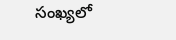సంఖ్యలో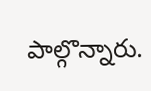పాల్గొన్నారు.